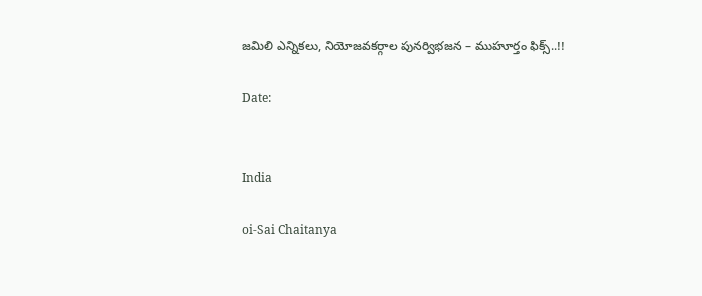జమిలి ఎన్నికలు, నియోజవకర్గాల పునర్విభజన – ముహూర్తం ఫిక్స్..!!

Date:


India

oi-Sai Chaitanya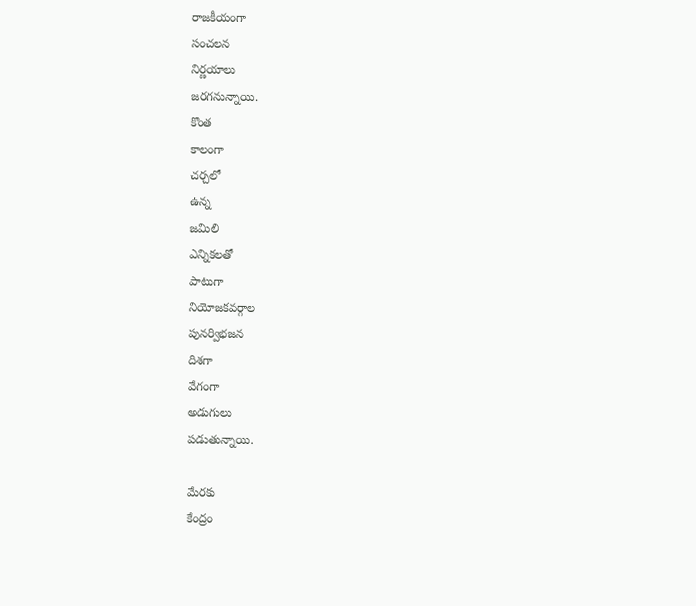రాజకీయంగా
సంచలన
నిర్ణయాలు
జరగనున్నాయి.
కొంత
కాలంగా
చర్చలో
ఉన్న
జమిలి
ఎన్నికలతో
పాటుగా
నియోజకవర్గాల
పునర్విభజన
దిశగా
వేగంగా
అడుగులు
పడుతున్నాయి.

మేరకు
కేంద్రం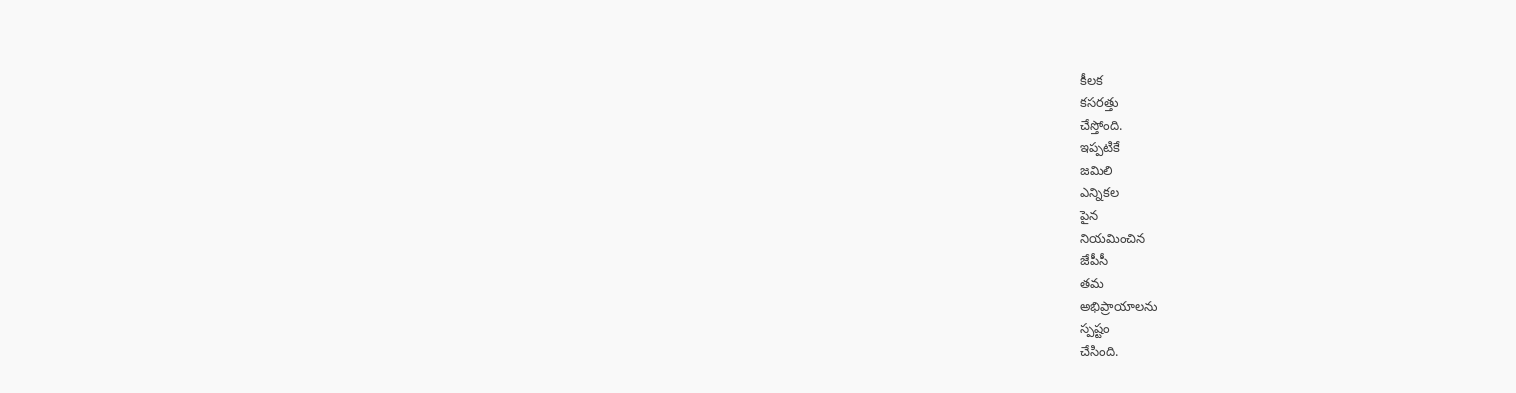కీలక
కసరత్తు
చేస్తోంది.
ఇప్పటికే
జమిలి
ఎన్నికల
పైన
నియమించిన
జేపీసీ
తమ
అభిప్రాయాలను
స్పష్టం
చేసింది.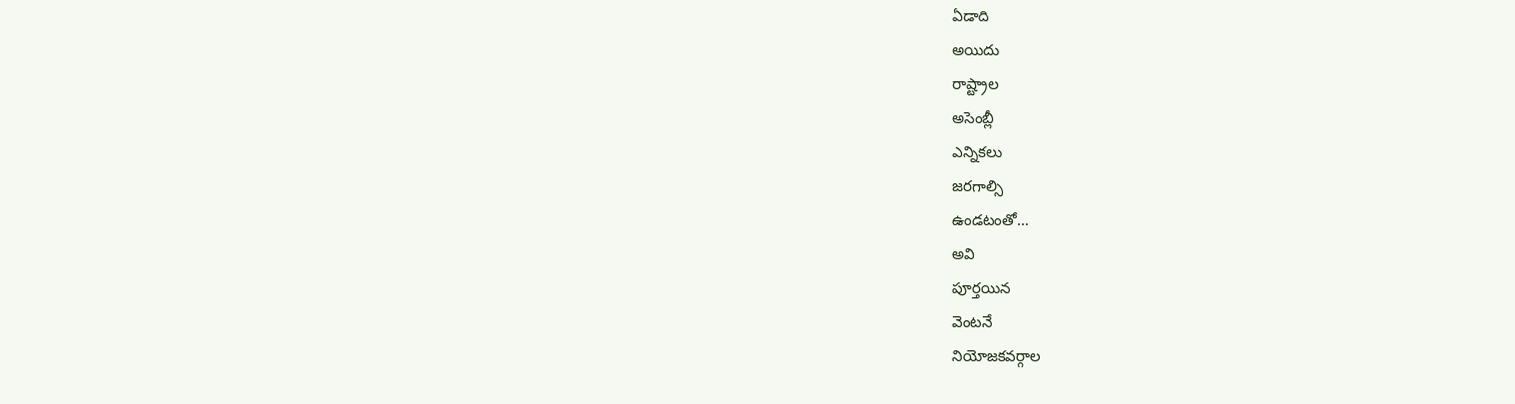ఏడాది
అయిదు
రాష్ట్రాల
అసెంబ్లీ
ఎన్నికలు
జరగాల్సి
ఉండటంతో…
అవి
పూర్తయిన
వెంటనే
నియోజకవర్గాల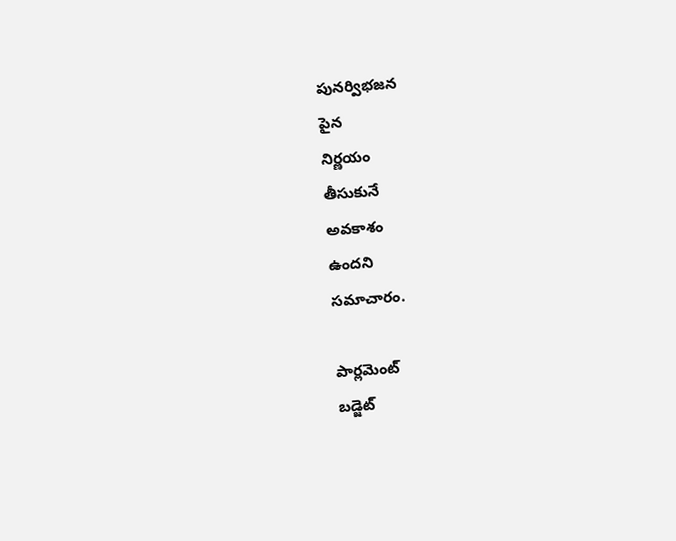పునర్విభజన
పైన
నిర్ణయం
తీసుకునే
అవకాశం
ఉందని
సమాచారం.

పార్లమెంట్
బడ్జెట్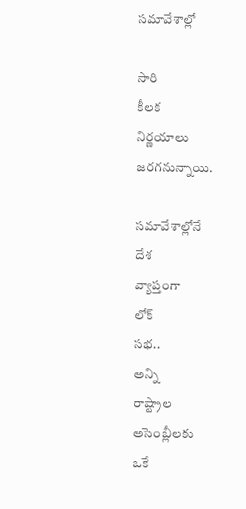సమావేశాల్లో

సారి
కీలక
నిర్ణయాలు
జరగనున్నాయి.

సమావేశాల్లోనే
దేశ
వ్యాప్తంగా
లోక్
సభ..
అన్ని
రాష్ట్రాల
అసెంబ్లీలకు
ఒకే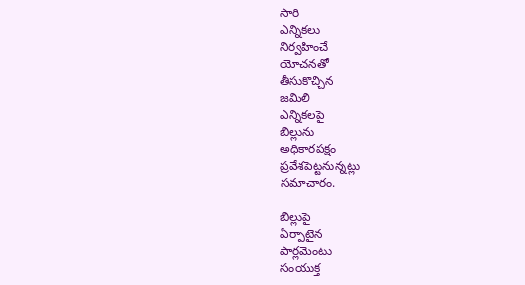సారి
ఎన్నికలు
నిర్వహించే
యోచనతో
తీసుకొచ్చిన
జమిలి
ఎన్నికలపై
బిల్లును
అధికారపక్షం
ప్రవేశపెట్టనున్నట్లు
సమాచారం.

బిల్లుపై
ఏర్పాటైన
పార్లమెంటు
సంయుక్త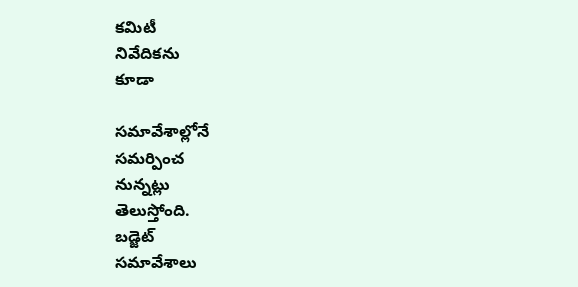కమిటీ
నివేదికను
కూడా

సమావేశాల్లోనే
సమర్పించ
నున్నట్లు
తెలుస్తోంది.
బడ్జెట్‌
సమావేశాలు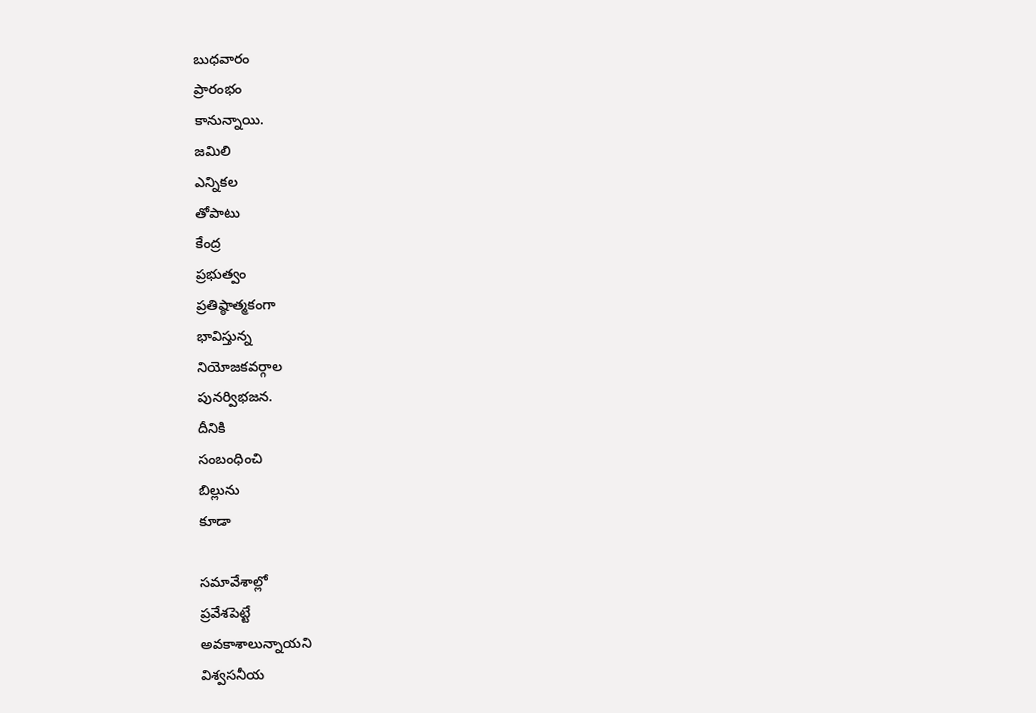బుధవారం
ప్రారంభం
కానున్నాయి.
జమిలి
ఎన్నికల
తోపాటు
కేంద్ర
ప్రభుత్వం
ప్రతిష్ఠాత్మకంగా
భావిస్తున్న
నియోజకవర్గాల
పునర్విభజన.
దీనికి
సంబంధించి
బిల్లును
కూడా

సమావేశాల్లో
ప్రవేశపెట్టే
అవకాశాలున్నాయని
విశ్వసనీయ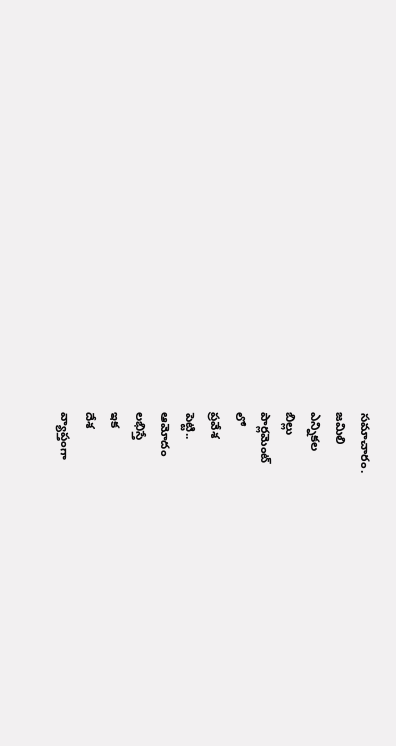సమాచారం.
జమిలి
ఎన్నికల
బిల్లు
పార్లమెంట్
లో
ప్రవేశ
పెట్టి..
ఆమోదం
లభిస్తే
ఇక
దేశ
వ్యాప్తంగా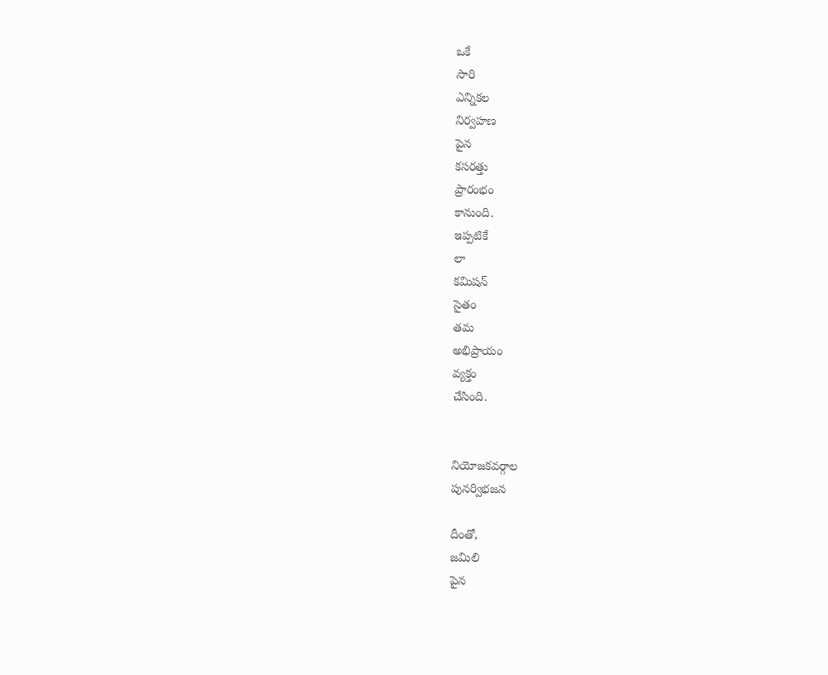ఒకే
సారి
ఎన్నికల
నిర్వహణ
పైన
కసరత్తు
ప్రారంభం
కానుంది.
ఇప్పటికే
లా
కమిషన్
సైతం
తమ
అభిప్రాయం
వ్యక్తం
చేసింది.


నియోజకవర్గాల
పునర్విభజన

దీంతో,
జమిలి
పైన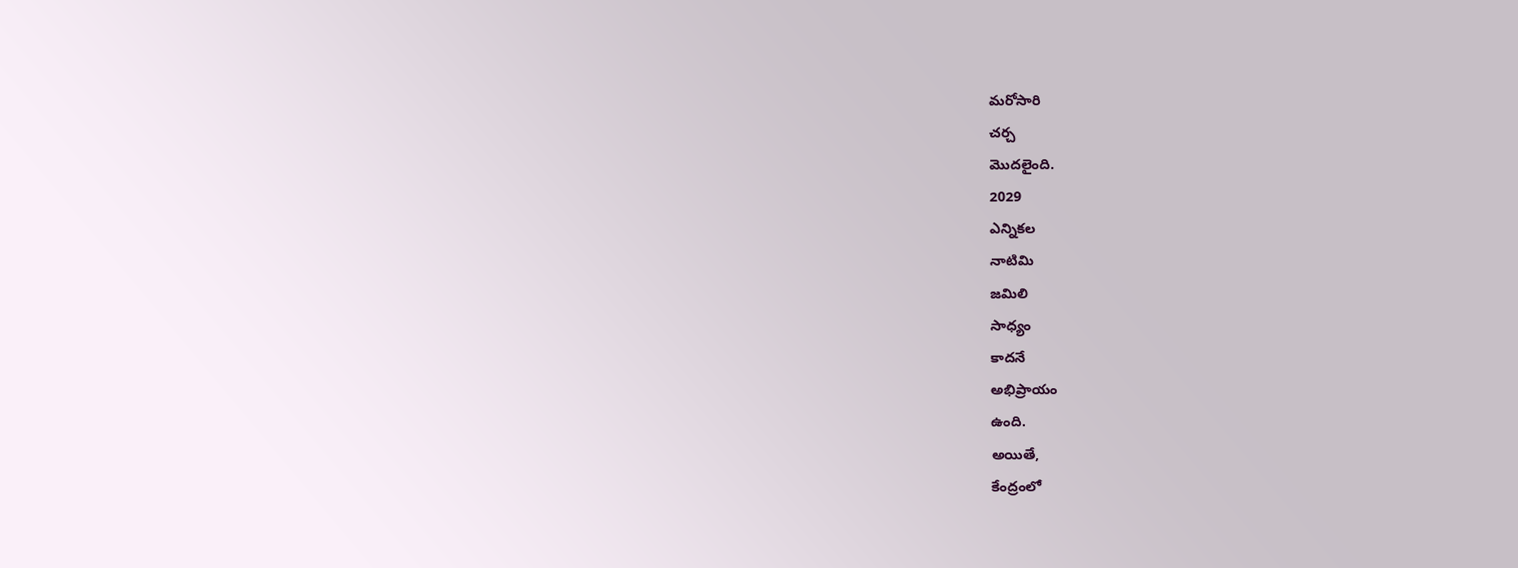మరోసారి
చర్చ
మొదలైంది.
2029
ఎన్నికల
నాటిమి
జమిలి
సాధ్యం
కాదనే
అభిప్రాయం
ఉంది.
అయితే,
కేంద్రంలో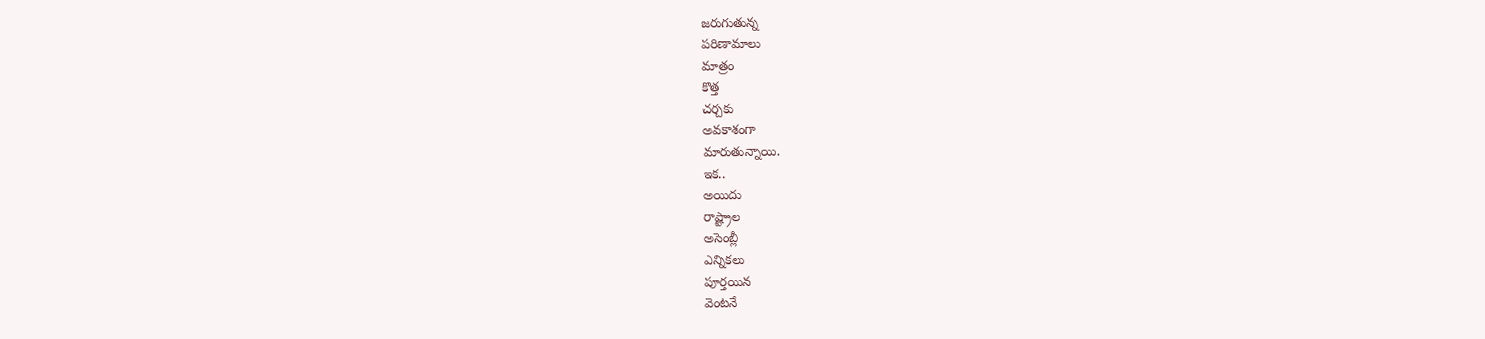జరుగుతున్న
పరిణామాలు
మాత్రం
కొత్త
చర్చకు
అవకాశంగా
మారుతున్నాయి.
ఇక..
అయిదు
రాష్ట్రాల
అసెంబ్లీ
ఎన్నికలు
పూర్తయిన
వెంటనే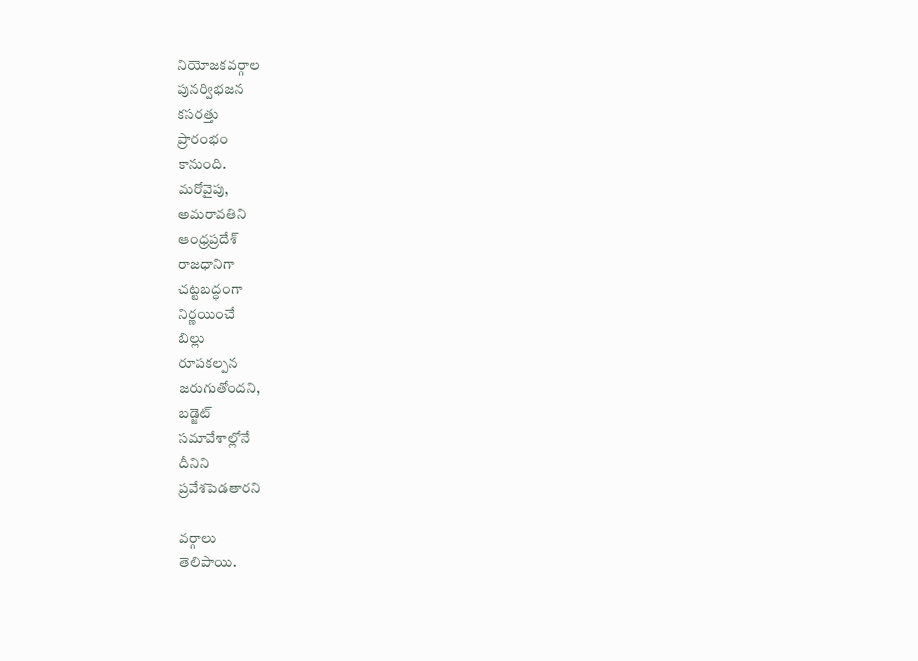నియోజకవర్గాల
పునర్విభజన
కసరత్తు
ప్రారంభం
కానుంది.
మరోవైపు,
అమరావతిని
ఆంధ్రప్రదేశ్‌
రాజధానిగా
చట్టబద్ధంగా
నిర్ణయించే
బిల్లు
రూపకల్పన
జరుగుతోందని,
బడ్జెట్‌
సమావేశాల్లోనే
దీనిని
ప్రవేశపెడతారని

వర్గాలు
తెలిపాయి.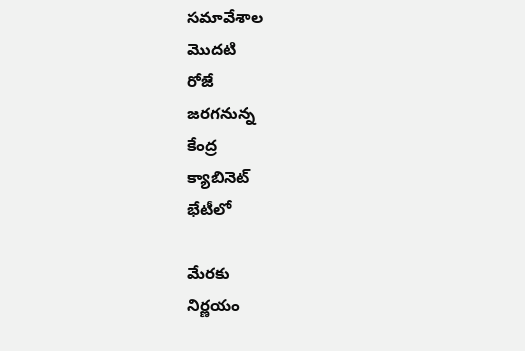సమావేశాల
మొదటి
రోజే
జరగనున్న
కేంద్ర
క్యాబినెట్‌
భేటీలో

మేరకు
నిర్ణయం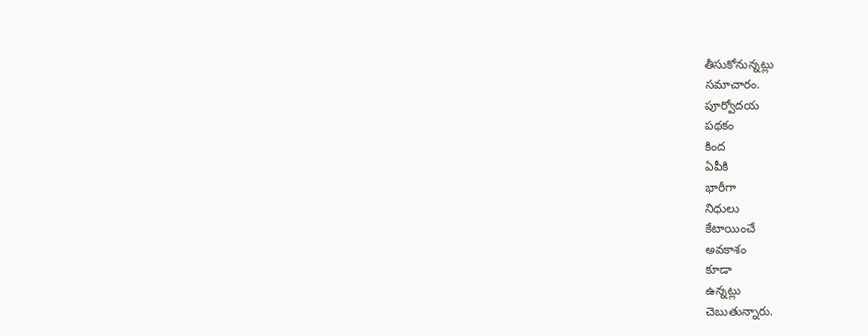తీసుకోనున్నట్లు
సమాచారం.
పూర్వోదయ
పథకం
కింద
ఏపీకి
భారీగా
నిధులు
కేటాయించే
అవకాశం
కూడా
ఉన్నట్లు
చెబుతున్నారు.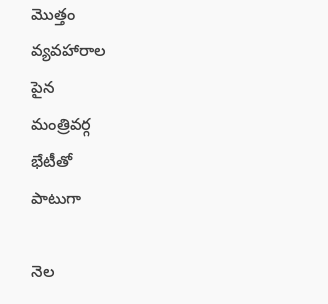మొత్తం
వ్యవహారాల
పైన
మంత్రివర్గ
భేటీతో
పాటుగా

నెల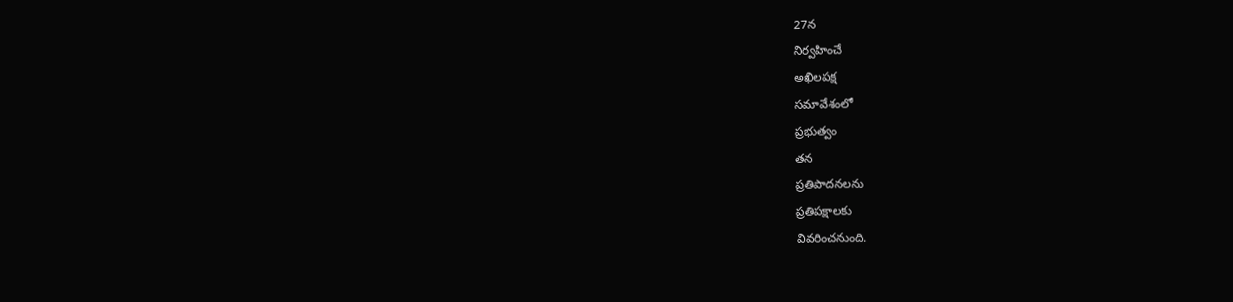27న
నిర్వహించే
అఖిలపక్ష
సమావేశంలో
ప్రభుత్వం
తన
ప్రతిపాదనలను
ప్రతిపక్షాలకు
వివరించనుంది.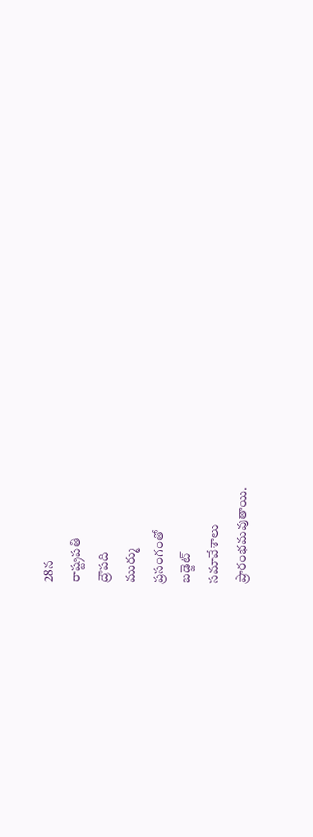28న
రాష్ట్రపతి
ద్రౌపది
ముర్ము
ప్రసంగంతో
బడ్జెట్‌
సమావేశాలు
ప్రారంభమవుతాయి.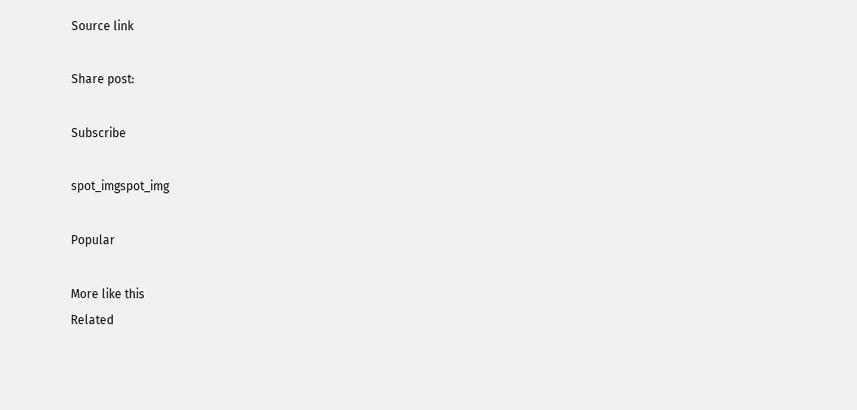Source link

Share post:

Subscribe

spot_imgspot_img

Popular

More like this
Related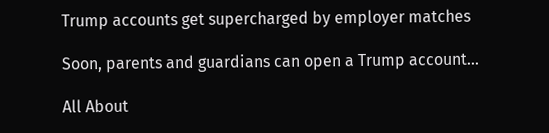Trump accounts get supercharged by employer matches

Soon, parents and guardians can open a Trump account...

All About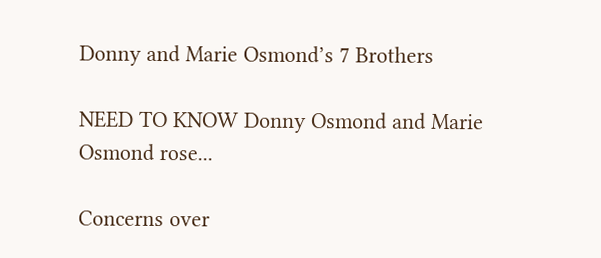Donny and Marie Osmond’s 7 Brothers

NEED TO KNOW Donny Osmond and Marie Osmond rose...

Concerns over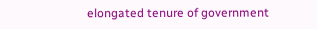elongated tenure of government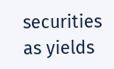securities as yields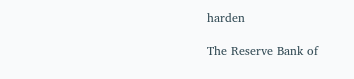harden

The Reserve Bank of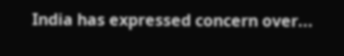India has expressed concern over...